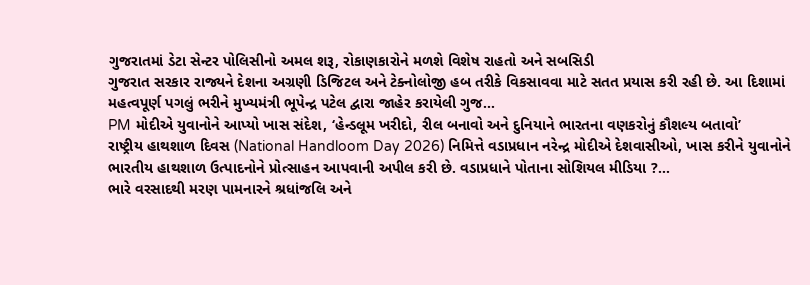ગુજરાતમાં ડેટા સેન્ટર પોલિસીનો અમલ શરૂ, રોકાણકારોને મળશે વિશેષ રાહતો અને સબસિડી
ગુજરાત સરકાર રાજ્યને દેશના અગ્રણી ડિજિટલ અને ટેક્નોલોજી હબ તરીકે વિકસાવવા માટે સતત પ્રયાસ કરી રહી છે. આ દિશામાં મહત્વપૂર્ણ પગલું ભરીને મુખ્યમંત્રી ભૂપેન્દ્ર પટેલ દ્વારા જાહેર કરાયેલી ગુજ...
PM મોદીએ યુવાનોને આપ્યો ખાસ સંદેશ, ‘હેન્ડલૂમ ખરીદો, રીલ બનાવો અને દુનિયાને ભારતના વણકરોનું કૌશલ્ય બતાવો’
રાષ્ટ્રીય હાથશાળ દિવસ (National Handloom Day 2026) નિમિત્તે વડાપ્રધાન નરેન્દ્ર મોદીએ દેશવાસીઓ, ખાસ કરીને યુવાનોને ભારતીય હાથશાળ ઉત્પાદનોને પ્રોત્સાહન આપવાની અપીલ કરી છે. વડાપ્રધાને પોતાના સોશિયલ મીડિયા ?...
ભારે વરસાદથી મરણ પામનારને શ્રધાંજલિ અને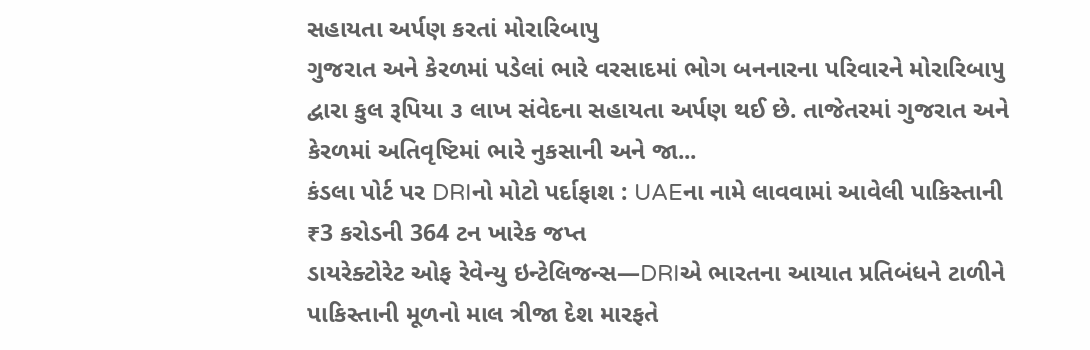સહાયતા અર્પણ કરતાં મોરારિબાપુ
ગુજરાત અને કેરળમાં પડેલાં ભારે વરસાદમાં ભોગ બનનારના પરિવારને મોરારિબાપુ દ્વારા કુલ રૂપિયા ૩ લાખ સંવેદના સહાયતા અર્પણ થઈ છે. તાજેતરમાં ગુજરાત અને કેરળમાં અતિવૃષ્ટિમાં ભારે નુકસાની અને જા...
કંડલા પોર્ટ પર DRIનો મોટો પર્દાફાશ : UAEના નામે લાવવામાં આવેલી પાકિસ્તાની ₹3 કરોડની 364 ટન ખારેક જપ્ત
ડાયરેક્ટોરેટ ઓફ રેવેન્યુ ઇન્ટેલિજન્સ—DRIએ ભારતના આયાત પ્રતિબંધને ટાળીને પાકિસ્તાની મૂળનો માલ ત્રીજા દેશ મારફતે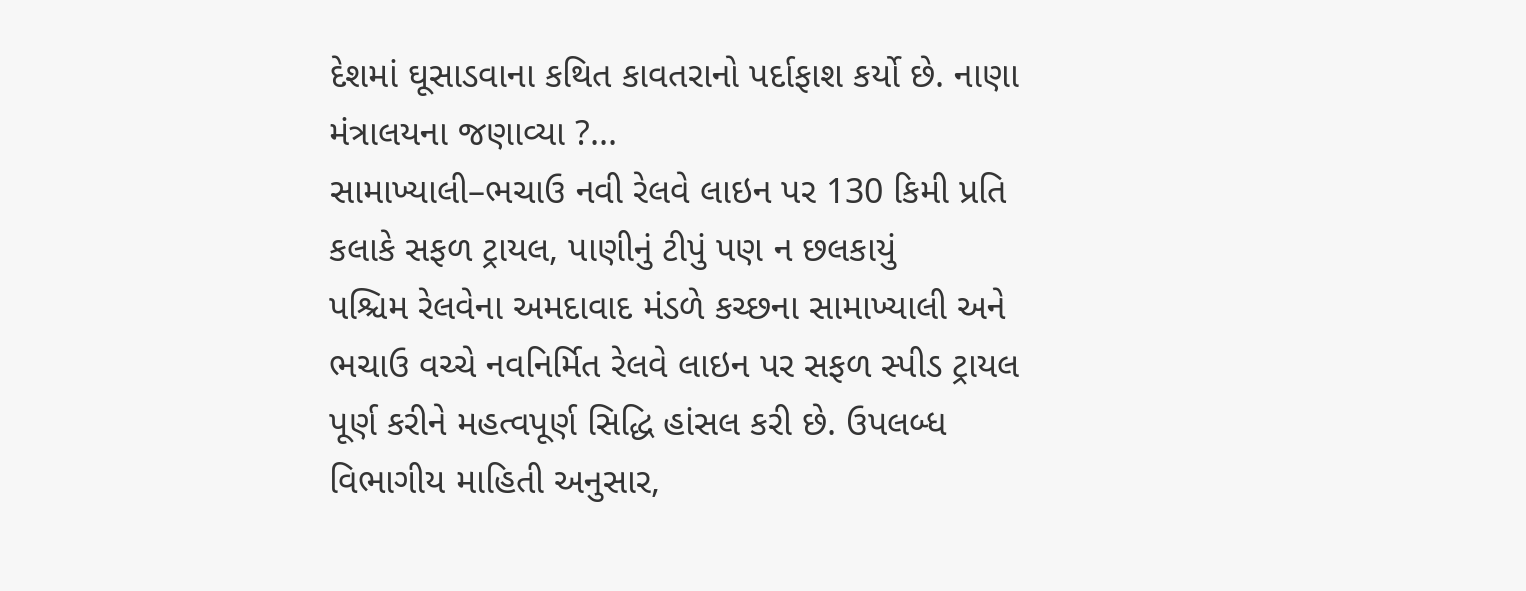દેશમાં ઘૂસાડવાના કથિત કાવતરાનો પર્દાફાશ કર્યો છે. નાણા મંત્રાલયના જણાવ્યા ?...
સામાખ્યાલી–ભચાઉ નવી રેલવે લાઇન પર 130 કિમી પ્રતિ કલાકે સફળ ટ્રાયલ, પાણીનું ટીપું પણ ન છલકાયું
પશ્ચિમ રેલવેના અમદાવાદ મંડળે કચ્છના સામાખ્યાલી અને ભચાઉ વચ્ચે નવનિર્મિત રેલવે લાઇન પર સફળ સ્પીડ ટ્રાયલ પૂર્ણ કરીને મહત્વપૂર્ણ સિદ્ધિ હાંસલ કરી છે. ઉપલબ્ધ વિભાગીય માહિતી અનુસાર,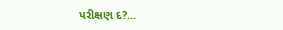પરીક્ષણ દ?...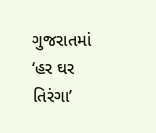ગુજરાતમાં ‘હર ઘર તિરંગા’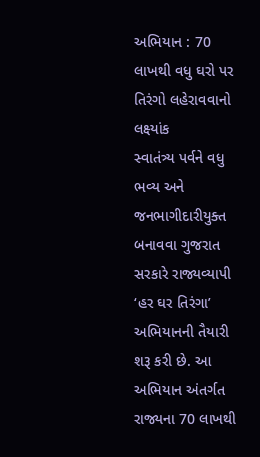અભિયાન : 70 લાખથી વધુ ઘરો પર તિરંગો લહેરાવવાનો લક્ષ્યાંક
સ્વાતંત્ર્ય પર્વને વધુ ભવ્ય અને જનભાગીદારીયુક્ત બનાવવા ગુજરાત સરકારે રાજ્યવ્યાપી ‘હર ઘર તિરંગા’ અભિયાનની તૈયારી શરૂ કરી છે. આ અભિયાન અંતર્ગત રાજ્યના 70 લાખથી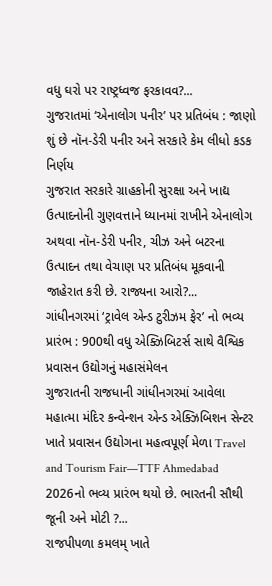વધુ ઘરો પર રાષ્ટ્રધ્વજ ફરકાવવ?...
ગુજરાતમાં ‘એનાલોગ પનીર’ પર પ્રતિબંધ : જાણો શું છે નૉન-ડેરી પનીર અને સરકારે કેમ લીધો કડક નિર્ણય
ગુજરાત સરકારે ગ્રાહકોની સુરક્ષા અને ખાદ્ય ઉત્પાદનોની ગુણવત્તાને ધ્યાનમાં રાખીને એનાલોગ અથવા નૉન-ડેરી પનીર, ચીઝ અને બટરના ઉત્પાદન તથા વેચાણ પર પ્રતિબંધ મૂકવાની જાહેરાત કરી છે. રાજ્યના આરો?...
ગાંધીનગરમાં ‘ટ્રાવેલ એન્ડ ટુરીઝમ ફેર’ નો ભવ્ય પ્રારંભ : 900થી વધુ એક્ઝિબિટર્સ સાથે વૈશ્વિક પ્રવાસન ઉદ્યોગનું મહાસંમેલન
ગુજરાતની રાજધાની ગાંધીનગરમાં આવેલા મહાત્મા મંદિર કન્વેન્શન એન્ડ એક્ઝિબિશન સેન્ટર ખાતે પ્રવાસન ઉદ્યોગના મહત્વપૂર્ણ મેળા Travel and Tourism Fair—TTF Ahmedabad 2026નો ભવ્ય પ્રારંભ થયો છે. ભારતની સૌથી જૂની અને મોટી ?...
રાજપીપળા કમલમ્ ખાતે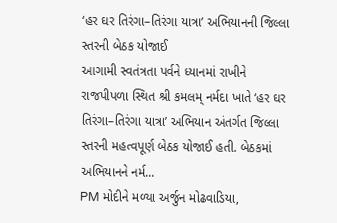‘હર ઘર તિરંગા–તિરંગા યાત્રા’ અભિયાનની જિલ્લા સ્તરની બેઠક યોજાઈ
આગામી સ્વતંત્રતા પર્વને ધ્યાનમાં રાખીને રાજપીપળા સ્થિત શ્રી કમલમ્ નર્મદા ખાતે ‘હર ઘર તિરંગા–તિરંગા યાત્રા’ અભિયાન અંતર્ગત જિલ્લા સ્તરની મહત્વપૂર્ણ બેઠક યોજાઈ હતી. બેઠકમાં અભિયાનને નર્મ...
PM મોદીને મળ્યા અર્જુન મોઢવાડિયા,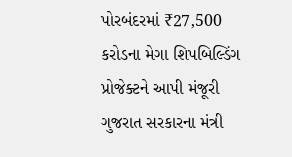પોરબંદરમાં ₹27,500 કરોડના મેગા શિપબિલ્ડિંગ પ્રોજેક્ટને આપી મંજૂરી
ગુજરાત સરકારના મંત્રી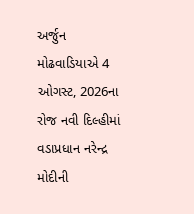અર્જુન મોઢવાડિયાએ 4 ઓગસ્ટ, 2026ના રોજ નવી દિલ્હીમાં વડાપ્રધાન નરેન્દ્ર મોદીની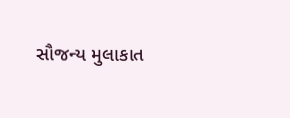સૌજન્ય મુલાકાત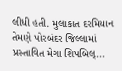લીધી હતી. મુલાકાત દરમિયાન તેમણે પોરબંદર જિલ્લામાં પ્રસ્તાવિત મેગા શિપબિલ્...